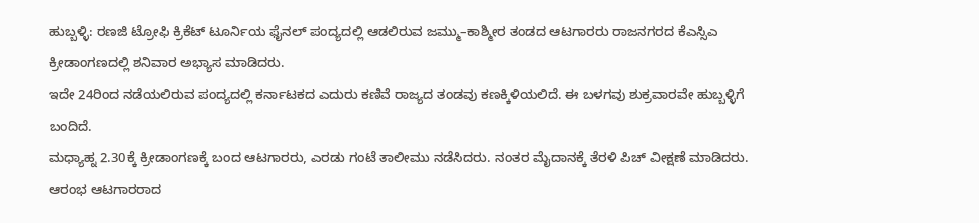ಹುಬ್ಬಳ್ಳಿ: ರಣಜಿ ಟ್ರೋಫಿ ಕ್ರಿಕೆಟ್ ಟೂರ್ನಿಯ ಫೈನಲ್ ಪಂದ್ಯದಲ್ಲಿ ಆಡಲಿರುವ ಜಮ್ಮು–ಕಾಶ್ಮೀರ ತಂಡದ ಆಟಗಾರರು ರಾಜನಗರದ ಕೆಎಸ್ಸಿಎ ಕ್ರೀಡಾಂಗಣದಲ್ಲಿ ಶನಿವಾರ ಅಭ್ಯಾಸ ಮಾಡಿದರು.
ಇದೇ 24ರಿಂದ ನಡೆಯಲಿರುವ ಪಂದ್ಯದಲ್ಲಿ ಕರ್ನಾಟಕದ ಎದುರು ಕಣಿವೆ ರಾಜ್ಯದ ತಂಡವು ಕಣಕ್ಕಿಳಿಯಲಿದೆ. ಈ ಬಳಗವು ಶುಕ್ರವಾರವೇ ಹುಬ್ಬಳ್ಳಿಗೆ ಬಂದಿದೆ.
ಮಧ್ಯಾಹ್ನ 2.30ಕ್ಕೆ ಕ್ರೀಡಾಂಗಣಕ್ಕೆ ಬಂದ ಆಟಗಾರರು, ಎರಡು ಗಂಟೆ ತಾಲೀಮು ನಡೆಸಿದರು. ನಂತರ ಮೈದಾನಕ್ಕೆ ತೆರಳಿ ಪಿಚ್ ವೀಕ್ಷಣೆ ಮಾಡಿದರು.
ಆರಂಭ ಆಟಗಾರರಾದ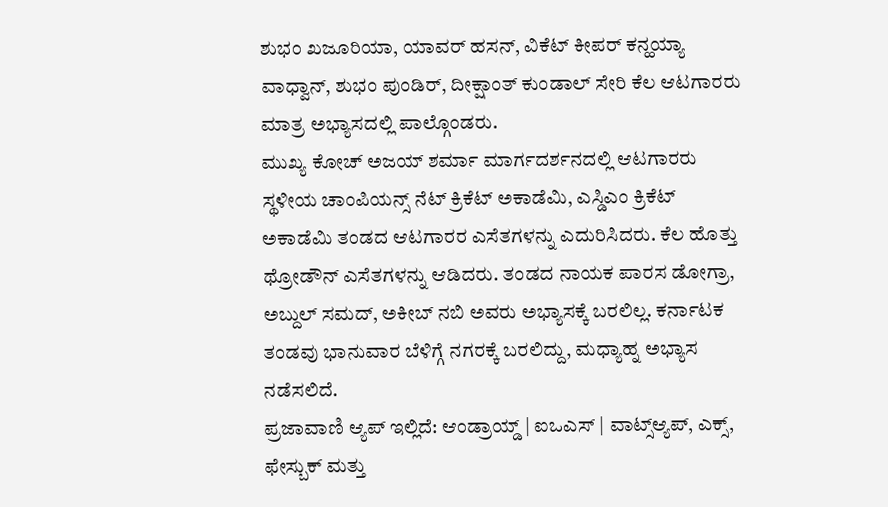ಶುಭಂ ಖಜೂರಿಯಾ, ಯಾವರ್ ಹಸನ್, ವಿಕೆಟ್ ಕೀಪರ್ ಕನ್ಹಯ್ಯಾ ವಾಧ್ವಾನ್, ಶುಭಂ ಪುಂಡಿರ್, ದೀಕ್ಷಾಂತ್ ಕುಂಡಾಲ್ ಸೇರಿ ಕೆಲ ಆಟಗಾರರು ಮಾತ್ರ ಅಭ್ಯಾಸದಲ್ಲಿ ಪಾಲ್ಗೊಂಡರು.
ಮುಖ್ಯ ಕೋಚ್ ಅಜಯ್ ಶರ್ಮಾ ಮಾರ್ಗದರ್ಶನದಲ್ಲಿ ಆಟಗಾರರು ಸ್ಥಳೀಯ ಚಾಂಪಿಯನ್ಸ್ ನೆಟ್ ಕ್ರಿಕೆಟ್ ಅಕಾಡೆಮಿ, ಎಸ್ಡಿಎಂ ಕ್ರಿಕೆಟ್ ಅಕಾಡೆಮಿ ತಂಡದ ಆಟಗಾರರ ಎಸೆತಗಳನ್ನು ಎದುರಿಸಿದರು. ಕೆಲ ಹೊತ್ತು ಥ್ರೋಡೌನ್ ಎಸೆತಗಳನ್ನು ಆಡಿದರು. ತಂಡದ ನಾಯಕ ಪಾರಸ ಡೋಗ್ರಾ, ಅಬ್ದುಲ್ ಸಮದ್, ಅಕೀಬ್ ನಬಿ ಅವರು ಅಭ್ಯಾಸಕ್ಕೆ ಬರಲಿಲ್ಲ. ಕರ್ನಾಟಕ ತಂಡವು ಭಾನುವಾರ ಬೆಳಿಗ್ಗೆ ನಗರಕ್ಕೆ ಬರಲಿದ್ದು, ಮಧ್ಯಾಹ್ನ ಅಭ್ಯಾಸ ನಡೆಸಲಿದೆ.
ಪ್ರಜಾವಾಣಿ ಆ್ಯಪ್ ಇಲ್ಲಿದೆ: ಆಂಡ್ರಾಯ್ಡ್ | ಐಒಎಸ್ | ವಾಟ್ಸ್ಆ್ಯಪ್, ಎಕ್ಸ್, ಫೇಸ್ಬುಕ್ ಮತ್ತು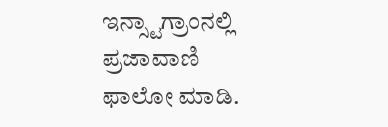ಇನ್ಸ್ಟಾಗ್ರಾಂನಲ್ಲಿ ಪ್ರಜಾವಾಣಿ ಫಾಲೋ ಮಾಡಿ.